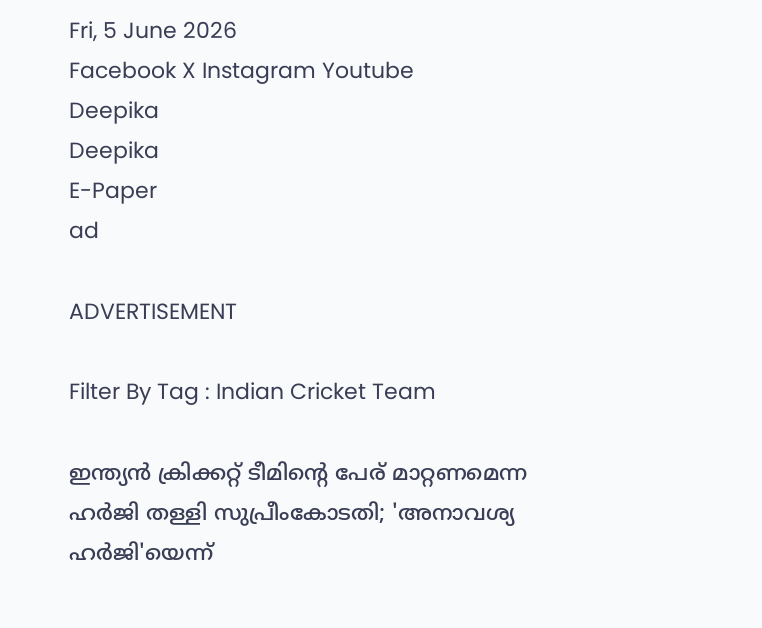Fri, 5 June 2026
Facebook X Instagram Youtube
Deepika
Deepika
E-Paper
ad

ADVERTISEMENT

Filter By Tag : Indian Cricket Team

ഇന്ത്യന്‍ ക്രിക്കറ്റ് ടീമിന്റെ പേര് മാറ്റണമെന്ന ഹര്‍ജി തള്ളി സുപ്രീംകോടതി; 'അനാവശ്യ ഹര്‍ജി'യെന്ന്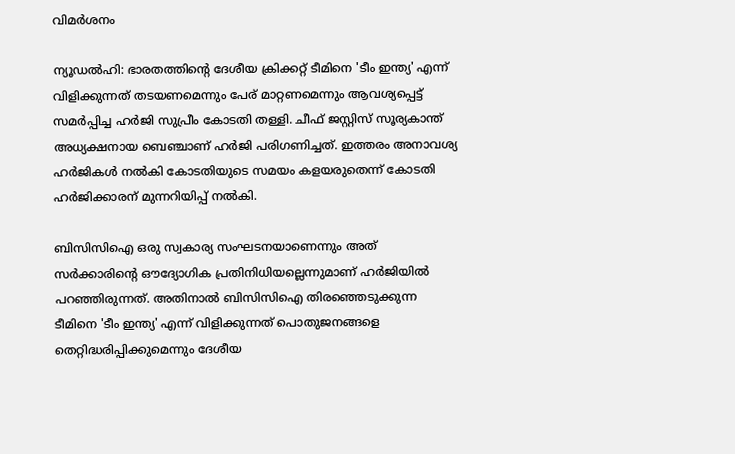വിമര്‍ശനം

ന്യൂഡല്‍ഹി: ഭാരതത്തിന്റെ ദേശീയ ക്രിക്കറ്റ് ടീമിനെ 'ടീം ഇന്ത്യ' എന്ന് വിളിക്കുന്നത് തടയണമെന്നും പേര് മാറ്റണമെന്നും ആവശ്യപ്പെട്ട് സമര്‍പ്പിച്ച ഹര്‍ജി സുപ്രീം കോടതി തള്ളി. ചീഫ് ജസ്റ്റിസ് സൂര്യകാന്ത് അധ്യക്ഷനായ ബെഞ്ചാണ് ഹര്‍ജി പരിഗണിച്ചത്. ഇത്തരം അനാവശ്യ ഹര്‍ജികള്‍ നല്‍കി കോടതിയുടെ സമയം കളയരുതെന്ന് കോടതി ഹര്‍ജിക്കാരന് മുന്നറിയിപ്പ് നല്‍കി.

ബിസിസിഐ ഒരു സ്വകാര്യ സംഘടനയാണെന്നും അത് സര്‍ക്കാരിന്റെ ഔദ്യോഗിക പ്രതിനിധിയല്ലെന്നുമാണ് ഹര്‍ജിയില്‍ പറഞ്ഞിരുന്നത്. അതിനാല്‍ ബിസിസിഐ തിരഞ്ഞെടുക്കുന്ന ടീമിനെ 'ടീം ഇന്ത്യ' എന്ന് വിളിക്കുന്നത് പൊതുജനങ്ങളെ തെറ്റിദ്ധരിപ്പിക്കുമെന്നും ദേശീയ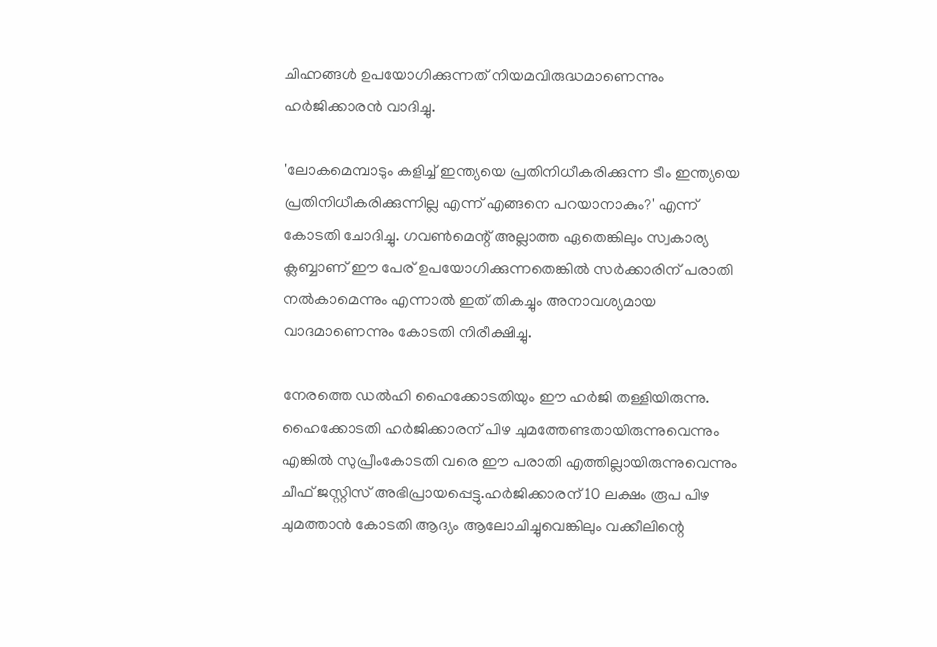ചിഹ്നങ്ങള്‍ ഉപയോഗിക്കുന്നത് നിയമവിരുദ്ധമാണെന്നും ഹര്‍ജിക്കാരന്‍ വാദിച്ചു.

'ലോകമെമ്പാടും കളിച്ച് ഇന്ത്യയെ പ്രതിനിധീകരിക്കുന്ന ടീം ഇന്ത്യയെ പ്രതിനിധീകരിക്കുന്നില്ല എന്ന് എങ്ങനെ പറയാനാകും?' എന്ന് കോടതി ചോദിച്ചു. ഗവണ്‍മെന്റ് അല്ലാത്ത ഏതെങ്കിലും സ്വകാര്യ ക്ലബ്ബാണ് ഈ പേര് ഉപയോഗിക്കുന്നതെങ്കില്‍ സര്‍ക്കാരിന് പരാതി നല്‍കാമെന്നും എന്നാല്‍ ഇത് തികച്ചും അനാവശ്യമായ വാദമാണെന്നും കോടതി നിരീക്ഷിച്ചു.

നേരത്തെ ഡല്‍ഹി ഹൈക്കോടതിയും ഈ ഹര്‍ജി തള്ളിയിരുന്നു. ഹൈക്കോടതി ഹര്‍ജിക്കാരന് പിഴ ചുമത്തേണ്ടതായിരുന്നുവെന്നും എങ്കില്‍ സുപ്രീംകോടതി വരെ ഈ പരാതി എത്തില്ലായിരുന്നുവെന്നും ചീഫ് ജസ്റ്റിസ് അഭിപ്രായപ്പെട്ടു.ഹര്‍ജിക്കാരന് 10 ലക്ഷം രൂപ പിഴ ചുമത്താന്‍ കോടതി ആദ്യം ആലോചിച്ചുവെങ്കിലും വക്കീലിന്റെ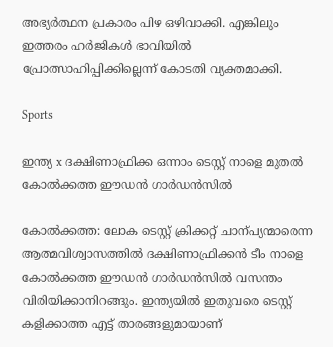അഭ്യര്‍ത്ഥന പ്രകാരം പിഴ ഒഴിവാക്കി. എങ്കിലും ഇത്തരം ഹര്‍ജികള്‍ ഭാവിയില്‍ പ്രോത്സാഹിപ്പിക്കില്ലെന്ന് കോടതി വ്യക്തമാക്കി.

Sports

ഇന്ത്യ x ദക്ഷിണാഫ്രിക്ക ഒന്നാം ടെസ്റ്റ് നാളെ മുതൽ കോൽക്കത്ത ഈഡൻ ഗാർഡൻസിൽ

കോൽക്കത്ത: ലോക ടെസ്റ്റ് ക്രിക്കറ്റ് ചാന്പ്യന്മാരെന്ന ആത്മവിശ്വാസത്തിൽ ദക്ഷിണാഫ്രിക്കൻ ടീം നാളെ കോൽക്കത്ത ഈഡൻ ഗാർഡൻസിൽ വസന്തം വിരിയിക്കാനിറങ്ങും. ഇന്ത്യയിൽ ഇതുവരെ ടെസ്റ്റ് കളിക്കാത്ത എട്ട് താരങ്ങളുമായാണ്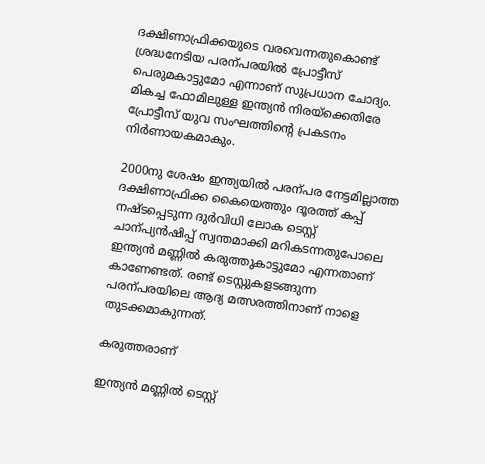ദക്ഷിണാഫ്രിക്കയുടെ വരവെന്നതുകൊണ്ട് ശ്രദ്ധനേടിയ പരന്പരയിൽ പ്രോട്ടീസ് പെരുമകാട്ടുമോ എന്നാണ് സുപ്രധാന ചോദ്യം. മികച്ച ഫോമിലുള്ള ഇന്ത്യൻ നിരയ്ക്കെതിരേ പ്രോട്ടീസ് യുവ സംഘത്തിന്‍റെ പ്രകടനം നിർണായകമാകും.

2000നു ശേഷം ഇന്ത്യയിൽ പരന്പര നേട്ടമില്ലാത്ത ദക്ഷിണാഫ്രിക്ക കൈയെത്തും ദൂരത്ത് കപ്പ് നഷ്ടപ്പെടുന്ന ദുർവിധി ലോക ടെസ്റ്റ് ചാന്പ്യൻഷിപ്പ് സ്വന്തമാക്കി മറികടന്നതുപോലെ ഇന്ത്യൻ മണ്ണിൽ കരുത്തുകാട്ടുമോ എന്നതാണ് കാണേണ്ടത്. രണ്ട് ടെസ്റ്റുകളടങ്ങുന്ന പരന്പരയിലെ ആദ്യ മത്സരത്തിനാണ് നാളെ തുടക്കമാകുന്നത്.

കരുത്തരാണ്

ഇന്ത്യൻ മണ്ണിൽ ടെസ്റ്റ്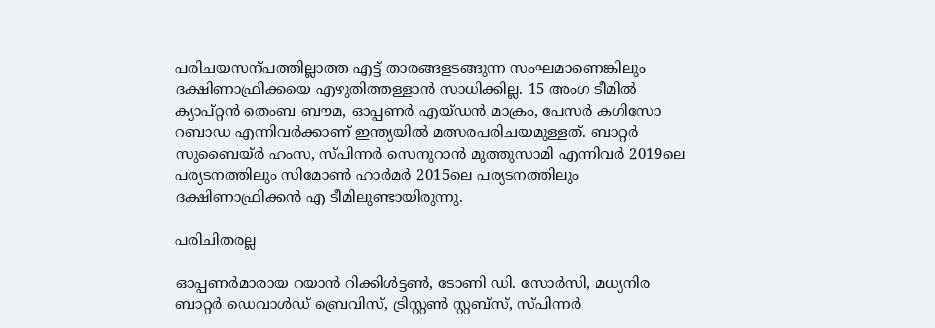പരിചയസന്പത്തില്ലാത്ത എട്ട് താരങ്ങളടങ്ങുന്ന സംഘമാണെങ്കിലും ദക്ഷിണാഫ്രിക്കയെ എഴുതിത്തള്ളാൻ സാധിക്കില്ല. 15 അംഗ ടീമിൽ ക്യാപ്റ്റൻ തെംബ ബൗമ, ഓപ്പണർ എയ്ഡൻ മാക്രം, പേസർ കഗിസോ റബാഡ എന്നിവർക്കാണ് ഇന്ത്യയിൽ മത്സരപരിചയമുള്ളത്. ബാറ്റർ സുബൈയ്ർ ഹംസ, സ്പിന്നർ സെനുറാൻ മുത്തുസാമി എന്നിവർ 2019ലെ പര്യടനത്തിലും സിമോണ്‍ ഹാർമർ 2015ലെ പര്യടനത്തിലും ദക്ഷിണാഫ്രിക്കൻ എ ടീമിലുണ്ടായിരുന്നു.

പരിചിതരല്ല

ഓപ്പണർമാരായ റയാൻ റിക്കിൾട്ടണ്‍, ടോണി ഡി. സോർസി, മധ്യനിര ബാറ്റർ ഡെവാൾഡ് ബ്രെവിസ്, ട്രിസ്റ്റൺ സ്റ്റബ്സ്, സ്പിന്നർ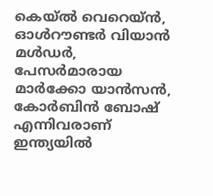കെയ്ൽ വെറെയ്ൻ, ഓൾറൗണ്ടർ വിയാൻ മൾഡർ, പേസർമാരായ മാർക്കോ യാൻസൻ, കോർബിൻ ബോഷ് എന്നിവരാണ് ഇന്ത്യയിൽ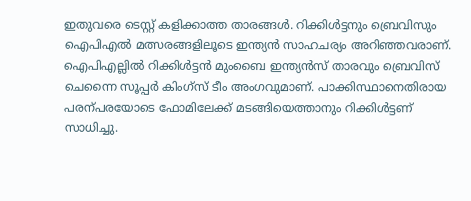ഇതുവരെ ടെസ്റ്റ് കളിക്കാത്ത താരങ്ങൾ. റിക്കിൾട്ടനും ബ്രെവിസും ഐപിഎൽ മത്സരങ്ങളിലൂടെ ഇന്ത്യൻ സാഹചര്യം അറിഞ്ഞവരാണ്. ഐപിഎല്ലിൽ റിക്കിൾട്ടൻ മുംബൈ ഇന്ത്യൻസ് താരവും ബ്രെവിസ് ചെന്നൈ സൂപ്പർ കിംഗ്സ് ടീം അംഗവുമാണ്. പാക്കിസ്ഥാനെതിരായ പരന്പരയോടെ ഫോമിലേക്ക് മടങ്ങിയെത്താനും റിക്കിൾട്ടണ് സാധിച്ചു.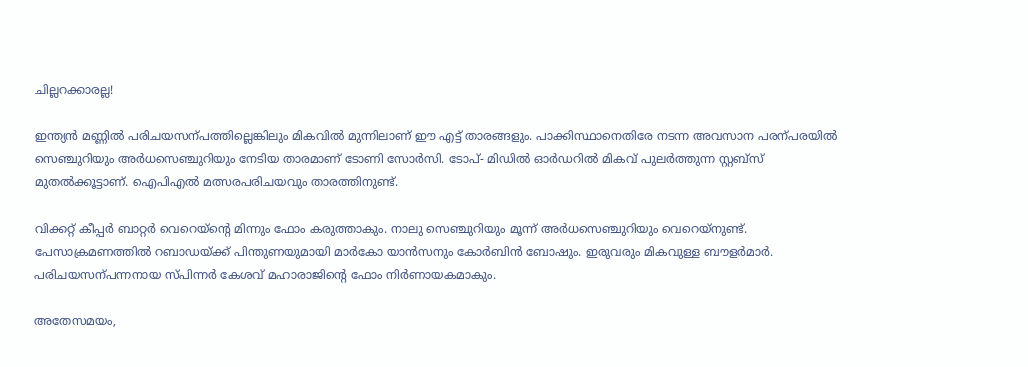ചില്ലറക്കാരല്ല!

ഇന്ത്യൻ മണ്ണിൽ പരിചയസന്പത്തില്ലെങ്കിലും മികവിൽ മുന്നിലാണ് ഈ എട്ട് താരങ്ങളും. പാക്കിസ്ഥാനെതിരേ നടന്ന അവസാന പരന്പരയിൽ സെഞ്ചുറിയും അർധസെഞ്ചുറിയും നേടിയ താരമാണ് ടോണി സോർസി. ടോപ്- മിഡിൽ ഓർഡറിൽ മികവ് പുലർത്തുന്ന സ്റ്റബ്സ് മുതൽക്കൂട്ടാണ്. ഐപിഎൽ മത്സരപരിചയവും താരത്തിനുണ്ട്.

വിക്കറ്റ് കീപ്പർ ബാറ്റർ വെറെയ്ന്‍റെ മിന്നും ഫോം കരുത്താകും. നാലു സെഞ്ചുറിയും മൂന്ന് അർധസെഞ്ചുറിയും വെറെയ്നുണ്ട്. പേസാക്രമണത്തിൽ റബാഡയ്ക്ക് പിന്തുണയുമായി മാർകോ യാൻസനും കോർബിൻ ബോഷും. ഇരുവരും മികവുള്ള ബൗളർമാർ. പരിചയസന്പന്നനായ സ്പിന്നർ കേശവ് മഹാരാജിന്‍റെ ഫോം നിർണായകമാകും.

അതേസമയം,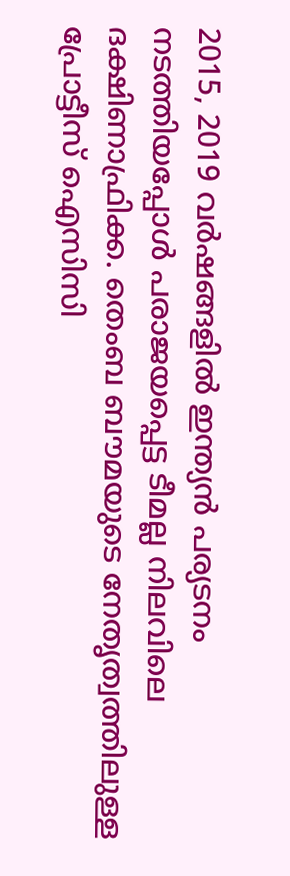2015, 2019 വർഷങ്ങളിൽ ഇന്ത്യൻ പര്യടനം നടത്തിയപ്പോൾ പരാജയപ്പെട്ട ടീമല്ല നിലവിലെ ദക്ഷിണാഫ്രിക്ക. തെംബ ബൗമയുടെ നേതൃത്വത്തിലുള്ള പ്രോട്ടീസ് ഐസിസി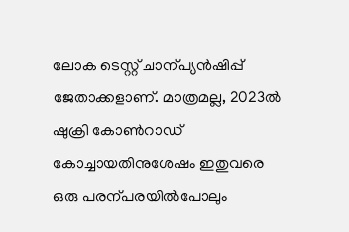ലോക ടെസ്റ്റ് ചാന്പ്യൻഷിപ്പ് ജേതാക്കളാണ്. മാത്രമല്ല, 2023ൽ ഷുക്രി കോണ്‍റാഡ് കോച്ചായതിനുശേഷം ഇതുവരെ ഒരു പരന്പരയിൽപോലും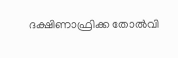ദക്ഷിണാഫ്രിക്ക തോൽവി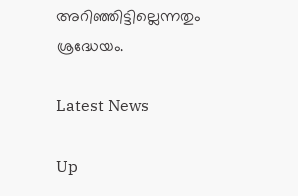അറിഞ്ഞിട്ടില്ലെന്നതും ശ്രദ്ധേയം.

Latest News

Up